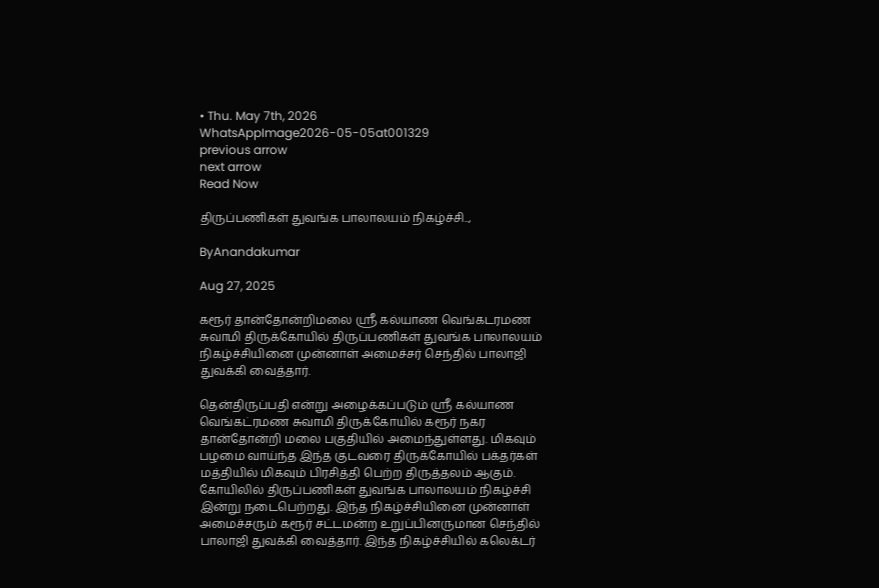• Thu. May 7th, 2026
WhatsAppImage2026-05-05at001329
previous arrow
next arrow
Read Now

திருப்பணிகள் துவங்க பாலாலயம் நிகழ்ச்சி..,

ByAnandakumar

Aug 27, 2025

கரூர் தான்தோன்றிமலை ஸ்ரீ கல்யாண வெங்கடரமண சுவாமி திருக்கோயில் திருப்பணிகள் துவங்க பாலாலயம் நிகழ்ச்சியினை முன்னாள் அமைச்சர் செந்தில் பாலாஜி துவக்கி வைத்தார்.

தென்திருப்பதி என்று அழைக்கப்படும் ஸ்ரீ கல்யாண வெங்கட்ரமண சுவாமி திருக்கோயில் கரூர் நகர தான்தோன்றி மலை பகுதியில் அமைந்துள்ளது. மிகவும் பழமை வாய்ந்த இந்த குடவரை திருக்கோயில் பக்தர்கள் மத்தியில் மிகவும் பிரசித்தி பெற்ற திருத்தலம் ஆகும். கோயிலில் திருப்பணிகள் துவங்க பாலாலயம் நிகழ்ச்சி இன்று நடைபெற்றது. இந்த நிகழ்ச்சியினை முன்னாள் அமைச்சரும் கரூர் சட்டமன்ற உறுப்பினருமான செந்தில் பாலாஜி துவக்கி வைத்தார். இந்த நிகழ்ச்சியில் கலெக்டர்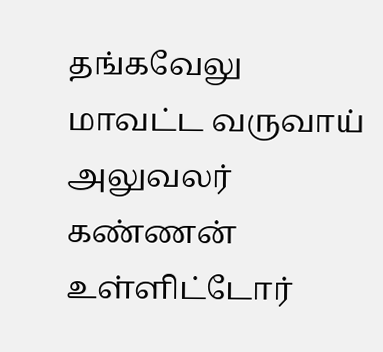தங்கவேலு மாவட்ட வருவாய் அலுவலர் கண்ணன் உள்ளிட்டோர்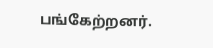பங்கேற்றனர்.